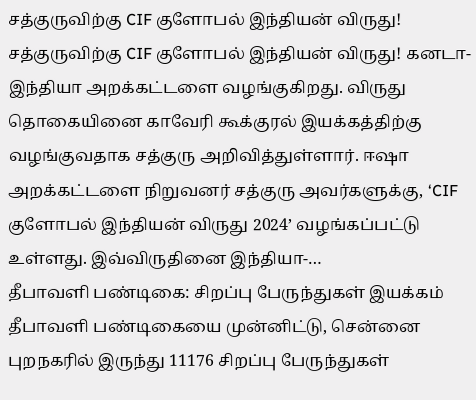சத்குருவிற்கு CIF குளோபல் இந்தியன் விருது!
சத்குருவிற்கு CIF குளோபல் இந்தியன் விருது! கனடா-இந்தியா அறக்கட்டளை வழங்குகிறது. விருது தொகையினை காவேரி கூக்குரல் இயக்கத்திற்கு வழங்குவதாக சத்குரு அறிவித்துள்ளார். ஈஷா அறக்கட்டளை நிறுவனர் சத்குரு அவர்களுக்கு, ‘CIF குளோபல் இந்தியன் விருது 2024’ வழங்கப்பட்டு உள்ளது. இவ்விருதினை இந்தியா-…
தீபாவளி பண்டிகை: சிறப்பு பேருந்துகள் இயக்கம்
தீபாவளி பண்டிகையை முன்னிட்டு, சென்னை புறநகரில் இருந்து 11176 சிறப்பு பேருந்துகள்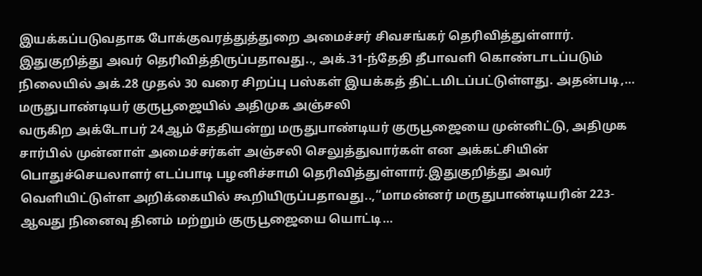இயக்கப்படுவதாக போக்குவரத்துத்துறை அமைச்சர் சிவசங்கர் தெரிவித்துள்ளார். இதுகுறித்து அவர் தெரிவித்திருப்பதாவது.., அக்.31-ந்தேதி தீபாவளி கொண்டாடப்படும் நிலையில் அக்.28 முதல் 30 வரை சிறப்பு பஸ்கள் இயக்கத் திட்டமிடப்பட்டுள்ளது. அதன்படி,…
மருதுபாண்டியர் குருபூஜையில் அதிமுக அஞ்சலி
வருகிற அக்டோபர் 24ஆம் தேதியன்று மருதுபாண்டியர் குருபூஜையை முன்னிட்டு, அதிமுக சார்பில் முன்னாள் அமைச்சர்கள் அஞ்சலி செலுத்துவார்கள் என அக்கட்சியின் பொதுச்செயலாளர் எடப்பாடி பழனிச்சாமி தெரிவித்துள்ளார்.இதுகுறித்து அவர் வெளியிட்டுள்ள அறிக்கையில் கூறியிருப்பதாவது..,“மாமன்னர் மருதுபாண்டியரின் 223-ஆவது நினைவு தினம் மற்றும் குருபூஜையை யொட்டி…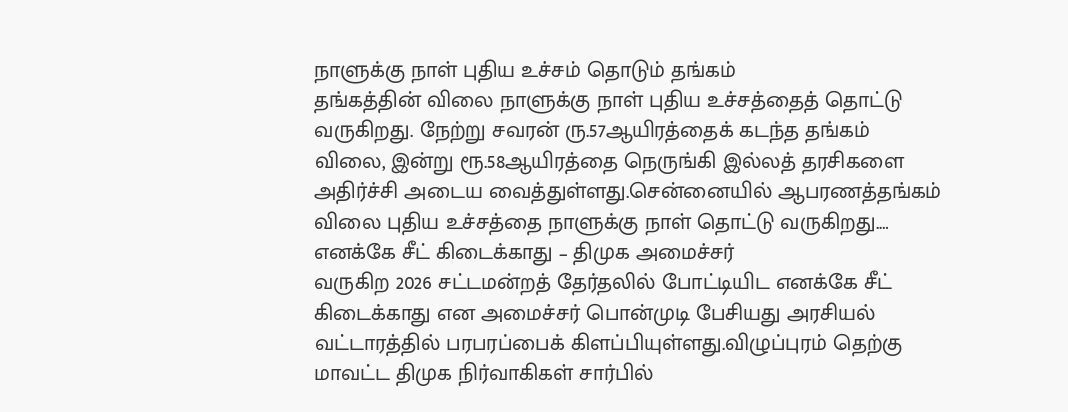நாளுக்கு நாள் புதிய உச்சம் தொடும் தங்கம்
தங்கத்தின் விலை நாளுக்கு நாள் புதிய உச்சத்தைத் தொட்டு வருகிறது. நேற்று சவரன் ரு.57ஆயிரத்தைக் கடந்த தங்கம் விலை, இன்று ரூ.58ஆயிரத்தை நெருங்கி இல்லத் தரசிகளை அதிர்ச்சி அடைய வைத்துள்ளது.சென்னையில் ஆபரணத்தங்கம் விலை புதிய உச்சத்தை நாளுக்கு நாள் தொட்டு வருகிறது.…
எனக்கே சீட் கிடைக்காது – திமுக அமைச்சர்
வருகிற 2026 சட்டமன்றத் தேர்தலில் போட்டியிட எனக்கே சீட் கிடைக்காது என அமைச்சர் பொன்முடி பேசியது அரசியல் வட்டாரத்தில் பரபரப்பைக் கிளப்பியுள்ளது.விழுப்புரம் தெற்கு மாவட்ட திமுக நிர்வாகிகள் சார்பில்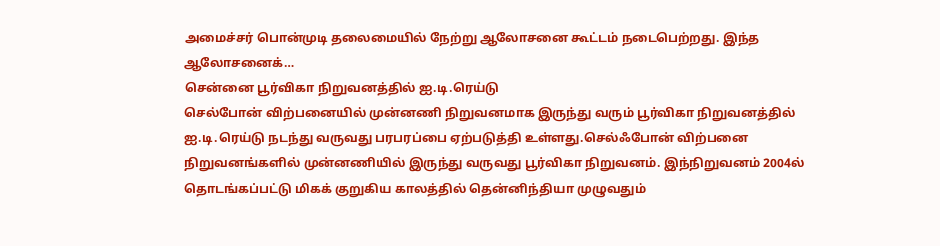அமைச்சர் பொன்முடி தலைமையில் நேற்று ஆலோசனை கூட்டம் நடைபெற்றது. இந்த ஆலோசனைக்…
சென்னை பூர்விகா நிறுவனத்தில் ஐ.டி.ரெய்டு
செல்போன் விற்பனையில் முன்னணி நிறுவனமாக இருந்து வரும் பூர்விகா நிறுவனத்தில் ஐ.டி.ரெய்டு நடந்து வருவது பரபரப்பை ஏற்படுத்தி உள்ளது.செல்ஃபோன் விற்பனை நிறுவனங்களில் முன்னணியில் இருந்து வருவது பூர்விகா நிறுவனம். இந்நிறுவனம் 2004ல் தொடங்கப்பட்டு மிகக் குறுகிய காலத்தில் தென்னிந்தியா முழுவதும்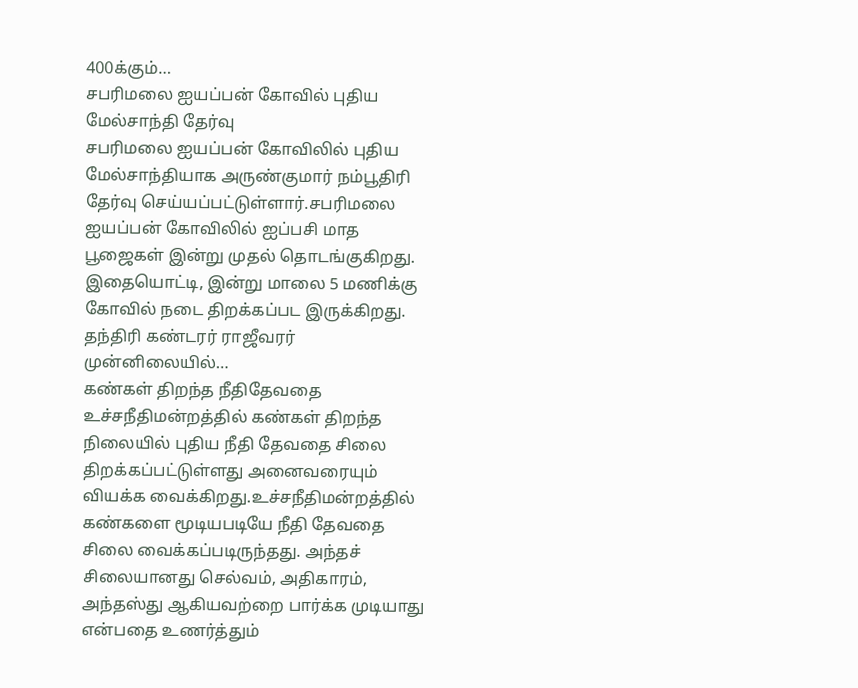400க்கும்…
சபரிமலை ஐயப்பன் கோவில் புதிய மேல்சாந்தி தேர்வு
சபரிமலை ஐயப்பன் கோவிலில் புதிய மேல்சாந்தியாக அருண்குமார் நம்பூதிரி தேர்வு செய்யப்பட்டுள்ளார்.சபரிமலை ஐயப்பன் கோவிலில் ஐப்பசி மாத பூஜைகள் இன்று முதல் தொடங்குகிறது. இதையொட்டி, இன்று மாலை 5 மணிக்கு கோவில் நடை திறக்கப்பட இருக்கிறது. தந்திரி கண்டரர் ராஜீவரர் முன்னிலையில்…
கண்கள் திறந்த நீதிதேவதை
உச்சநீதிமன்றத்தில் கண்கள் திறந்த நிலையில் புதிய நீதி தேவதை சிலை திறக்கப்பட்டுள்ளது அனைவரையும் வியக்க வைக்கிறது.உச்சநீதிமன்றத்தில் கண்களை மூடியபடியே நீதி தேவதை சிலை வைக்கப்படிருந்தது. அந்தச் சிலையானது செல்வம், அதிகாரம், அந்தஸ்து ஆகியவற்றை பார்க்க முடியாது என்பதை உணர்த்தும்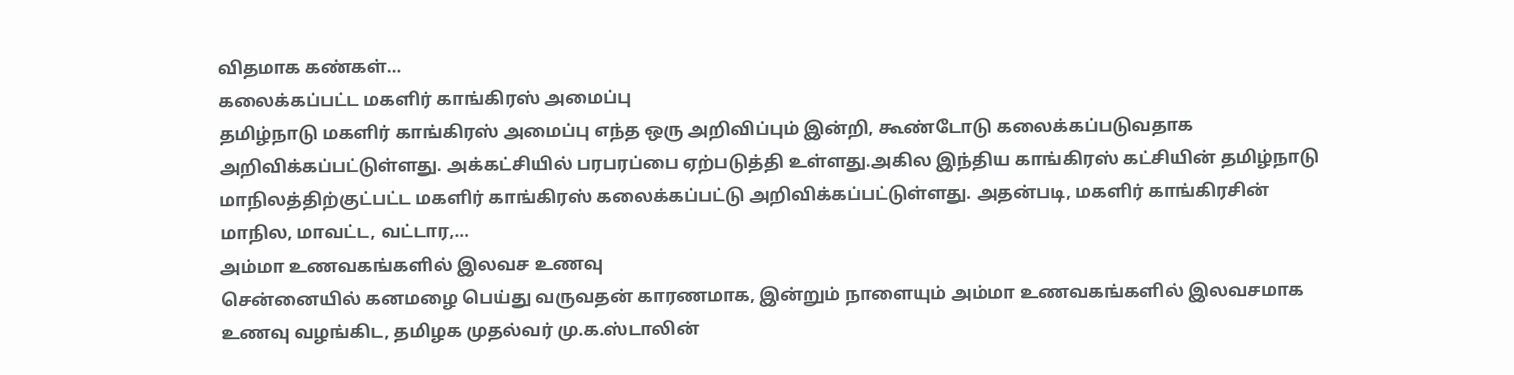விதமாக கண்கள்…
கலைக்கப்பட்ட மகளிர் காங்கிரஸ் அமைப்பு
தமிழ்நாடு மகளிர் காங்கிரஸ் அமைப்பு எந்த ஒரு அறிவிப்பும் இன்றி, கூண்டோடு கலைக்கப்படுவதாக அறிவிக்கப்பட்டுள்ளது. அக்கட்சியில் பரபரப்பை ஏற்படுத்தி உள்ளது.அகில இந்திய காங்கிரஸ் கட்சியின் தமிழ்நாடு மாநிலத்திற்குட்பட்ட மகளிர் காங்கிரஸ் கலைக்கப்பட்டு அறிவிக்கப்பட்டுள்ளது. அதன்படி, மகளிர் காங்கிரசின் மாநில, மாவட்ட, வட்டார,…
அம்மா உணவகங்களில் இலவச உணவு
சென்னையில் கனமழை பெய்து வருவதன் காரணமாக, இன்றும் நாளையும் அம்மா உணவகங்களில் இலவசமாக உணவு வழங்கிட, தமிழக முதல்வர் மு.க.ஸ்டாலின்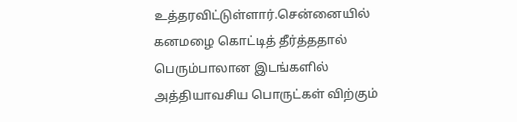உத்தரவிட்டுள்ளார்.சென்னையில் கனமழை கொட்டித் தீர்த்ததால் பெரும்பாலான இடங்களில் அத்தியாவசிய பொருட்கள் விற்கும்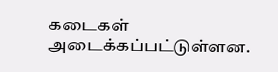கடைகள் அடைக்கப்பட்டுள்ளன.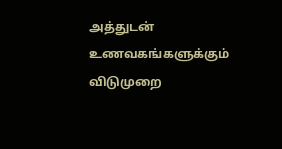அத்துடன் உணவகங்களுக்கும் விடுமுறை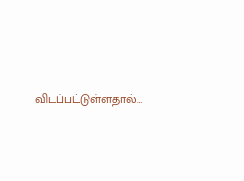விடப்பட்டுள்ளதால்…